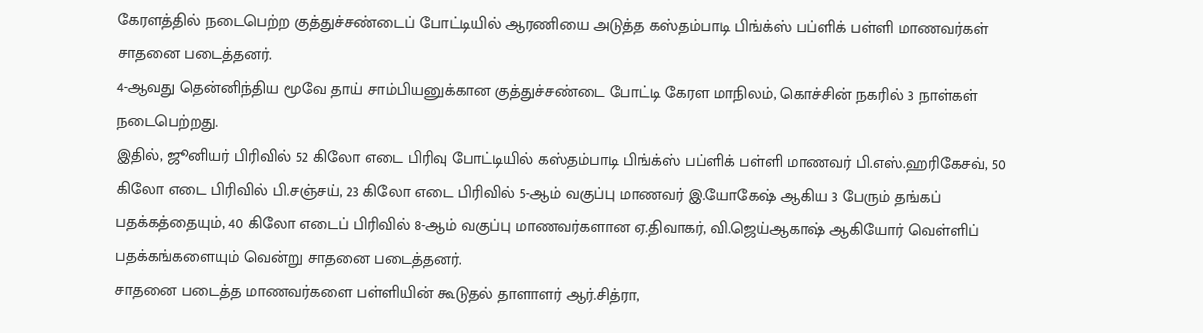கேரளத்தில் நடைபெற்ற குத்துச்சண்டைப் போட்டியில் ஆரணியை அடுத்த கஸ்தம்பாடி பிங்க்ஸ் பப்ளிக் பள்ளி மாணவர்கள் சாதனை படைத்தனர்.
4-ஆவது தென்னிந்திய மூவே தாய் சாம்பியனுக்கான குத்துச்சண்டை போட்டி கேரள மாநிலம், கொச்சின் நகரில் 3 நாள்கள் நடைபெற்றது.
இதில், ஜூனியர் பிரிவில் 52 கிலோ எடை பிரிவு போட்டியில் கஸ்தம்பாடி பிங்க்ஸ் பப்ளிக் பள்ளி மாணவர் பி.எஸ்.ஹரிகேசவ், 50 கிலோ எடை பிரிவில் பி.சஞ்சய், 23 கிலோ எடை பிரிவில் 5-ஆம் வகுப்பு மாணவர் இ.யோகேஷ் ஆகிய 3 பேரும் தங்கப் பதக்கத்தையும், 40 கிலோ எடைப் பிரிவில் 8-ஆம் வகுப்பு மாணவர்களான ஏ.திவாகர், வி.ஜெய்ஆகாஷ் ஆகியோர் வெள்ளிப் பதக்கங்களையும் வென்று சாதனை படைத்தனர்.
சாதனை படைத்த மாணவர்களை பள்ளியின் கூடுதல் தாளாளர் ஆர்.சித்ரா,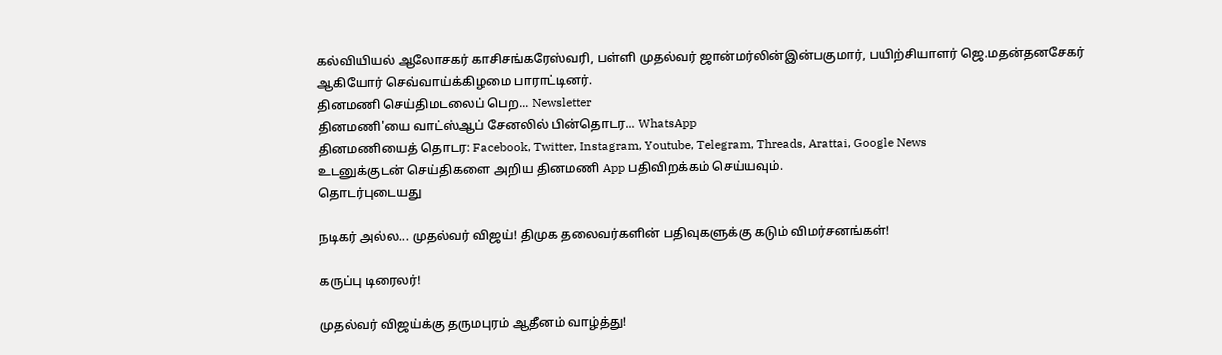கல்வியியல் ஆலோசகர் காசிசங்கரேஸ்வரி, பள்ளி முதல்வர் ஜான்மர்லின்இன்பகுமார், பயிற்சியாளர் ஜெ.மதன்தனசேகர் ஆகியோர் செவ்வாய்க்கிழமை பாராட்டினர்.
தினமணி செய்திமடலைப் பெற... Newsletter
தினமணி'யை வாட்ஸ்ஆப் சேனலில் பின்தொடர... WhatsApp
தினமணியைத் தொடர: Facebook, Twitter, Instagram, Youtube, Telegram, Threads, Arattai, Google News
உடனுக்குடன் செய்திகளை அறிய தினமணி App பதிவிறக்கம் செய்யவும்.
தொடர்புடையது

நடிகர் அல்ல... முதல்வர் விஜய்! திமுக தலைவர்களின் பதிவுகளுக்கு கடும் விமர்சனங்கள்!

கருப்பு டிரைலர்!

முதல்வர் விஜய்க்கு தருமபுரம் ஆதீனம் வாழ்த்து!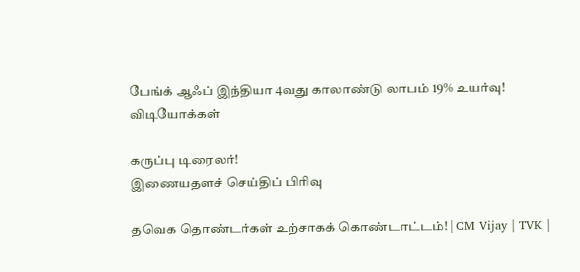பேங்க் ஆஃப் இந்தியா 4வது காலாண்டு லாபம் 19% உயர்வு!
விடியோக்கள்

கருப்பு டிரைலர்!
இணையதளச் செய்திப் பிரிவு

தவெக தொண்டர்கள் உற்சாகக் கொண்டாட்டம்! | CM Vijay | TVK |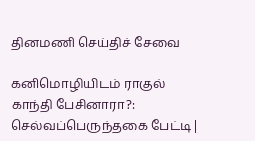தினமணி செய்திச் சேவை

கனிமொழியிடம் ராகுல் காந்தி பேசினாரா?: செல்வப்பெருந்தகை பேட்டி |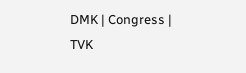DMK | Congress | TVK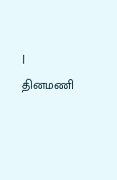|
தினமணி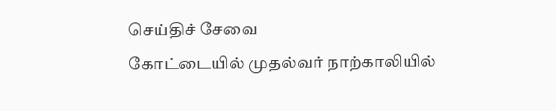செய்திச் சேவை
கோட்டையில் முதல்வர் நாற்காலியில்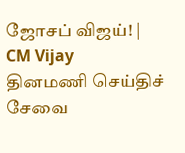ஜோசப் விஜய்! | CM Vijay
தினமணி செய்திச் சேவை